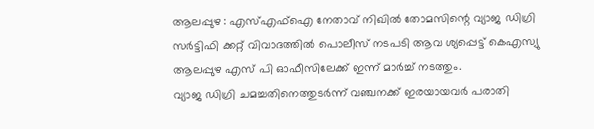ആലപ്പുഴ : എസ്എഫ്ഐ നേതാവ് നിഖിൽ തോമസിന്റെ വ്യാജ ഡിഗ്രി സർട്ടിഫി ക്കറ്റ് വിവാദത്തിൽ പൊലീസ് നടപടി ആവ ശ്യപ്പെട്ട് കെഎസ്യു ആലപ്പുഴ എസ് പി ഓഫീസിലേക്ക് ഇന്ന് മാർച്ച് നടത്തും.
വ്യാജ ഡിഗ്രി ചമച്ചതിനെത്തുടർന്ന് വഞ്ചനക്ക് ഇരയായവർ പരാതി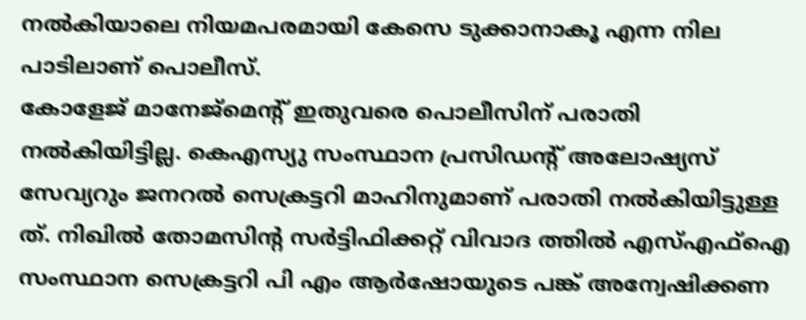നൽകിയാലെ നിയമപരമായി കേസെ ടുക്കാനാകൂ എന്ന നില പാടിലാണ് പൊലീസ്.
കോളേജ് മാനേജ്മെൻ്റ് ഇതുവരെ പൊലീസിന് പരാതി നൽകിയിട്ടില്ല. കെഎസ്യു സംസ്ഥാന പ്രസിഡന്റ് അലോഷ്യസ് സേവ്യറും ജനറൽ സെക്രട്ടറി മാഹിനുമാണ് പരാതി നൽകിയിട്ടുള്ള ത്. നിഖിൽ തോമസിന്റ സർട്ടിഫിക്കറ്റ് വിവാദ ത്തിൽ എസ്എഫ്ഐ സംസ്ഥാന സെക്രട്ടറി പി എം ആർഷോയുടെ പങ്ക് അന്വേഷിക്കണ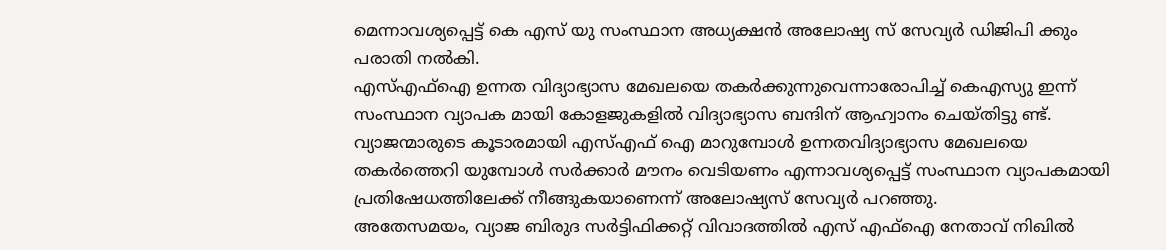മെന്നാവശ്യപ്പെട്ട് കെ എസ് യു സംസ്ഥാന അധ്യക്ഷൻ അലോഷ്യ സ് സേവ്യർ ഡിജിപി ക്കും പരാതി നൽകി.
എസ്എഫ്ഐ ഉന്നത വിദ്യാഭ്യാസ മേഖലയെ തകർക്കുന്നുവെന്നാരോപിച്ച് കെഎസ്യു ഇന്ന് സംസ്ഥാന വ്യാപക മായി കോളജുകളിൽ വിദ്യാഭ്യാസ ബന്ദിന് ആഹ്വാനം ചെയ്തിട്ടു ണ്ട്. വ്യാജന്മാരുടെ കൂടാരമായി എസ്എഫ് ഐ മാറുമ്പോൾ ഉന്നതവിദ്യാഭ്യാസ മേഖലയെ തകർത്തെറി യുമ്പോൾ സർക്കാർ മൗനം വെടിയണം എന്നാവശ്യപ്പെട്ട് സംസ്ഥാന വ്യാപകമായി പ്രതിഷേധത്തിലേക്ക് നീങ്ങുകയാണെന്ന് അലോഷ്യസ് സേവ്യർ പറഞ്ഞു.
അതേസമയം, വ്യാജ ബിരുദ സർട്ടിഫിക്കറ്റ് വിവാദത്തിൽ എസ് എഫ്ഐ നേതാവ് നിഖിൽ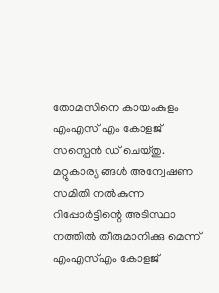തോമസിനെ കായംകുളം എംഎസ് എം കോളജ് സസ്പെൻ ഡ് ചെയ്തു. മറ്റുകാര്യ ങ്ങൾ അന്വേഷണ സമിതി നൽകുന്ന റിപ്പോർട്ടിന്റെ അടിസ്ഥാ നത്തിൽ തീരുമാനിക്കു മെന്ന് എംഎസ്എം കോളജ്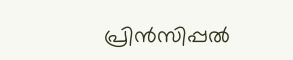പ്രിൻസിപ്പൽ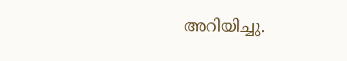അറിയിച്ചു.